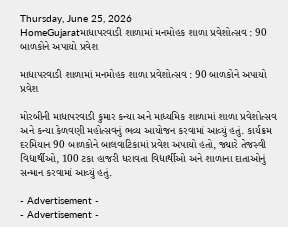Thursday, June 25, 2026
HomeGujaratમાધાપરવાડી શાળામાં મનમોહક શાળા પ્રવેશોત્સવ : 90 બાળકોને અપાયો પ્રવેશ

માધાપરવાડી શાળામાં મનમોહક શાળા પ્રવેશોત્સવ : 90 બાળકોને અપાયો પ્રવેશ

મોરબીની માધાપરવાડી કુમાર કન્યા અને માધ્યમિક શાળામાં શાળા પ્રવેશોત્સવ અને કન્યા કેળવણી મહોત્સવનું ભવ્ય આયોજન કરવામાં આવ્યું હતું. કાર્યક્રમ દરમિયાન 90 બાળકોને બાલવાટિકામાં પ્રવેશ અપાયો હતો, જ્યારે તેજસ્વી વિદ્યાર્થીઓ, 100 ટકા હાજરી ધરાવતા વિદ્યાર્થીઓ અને શાળાના દાતાઓનું સન્માન કરવામાં આવ્યું હતું.

- Advertisement -
- Advertisement -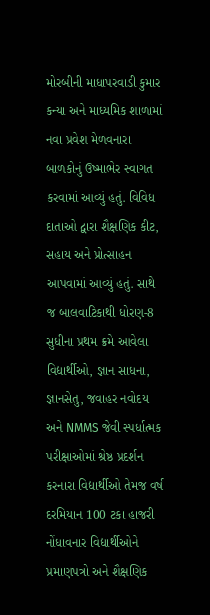મોરબીની માધાપરવાડી કુમાર કન્યા અને માધ્યમિક શાળામાં નવા પ્રવેશ મેળવનારા બાળકોનું ઉષ્માભેર સ્વાગત કરવામાં આવ્યું હતું. વિવિધ દાતાઓ દ્વારા શૈક્ષણિક કીટ, સહાય અને પ્રોત્સાહન આપવામાં આવ્યું હતું. સાથે જ બાલવાટિકાથી ધોરણ-8 સુધીના પ્રથમ ક્રમે આવેલા વિદ્યાર્થીઓ, જ્ઞાન સાધના, જ્ઞાનસેતુ, જવાહર નવોદય અને NMMS જેવી સ્પર્ધાત્મક પરીક્ષાઓમાં શ્રેષ્ઠ પ્રદર્શન કરનારા વિદ્યાર્થીઓ તેમજ વર્ષ દરમિયાન 100 ટકા હાજરી નોંધાવનાર વિદ્યાર્થીઓને પ્રમાણપત્રો અને શૈક્ષણિક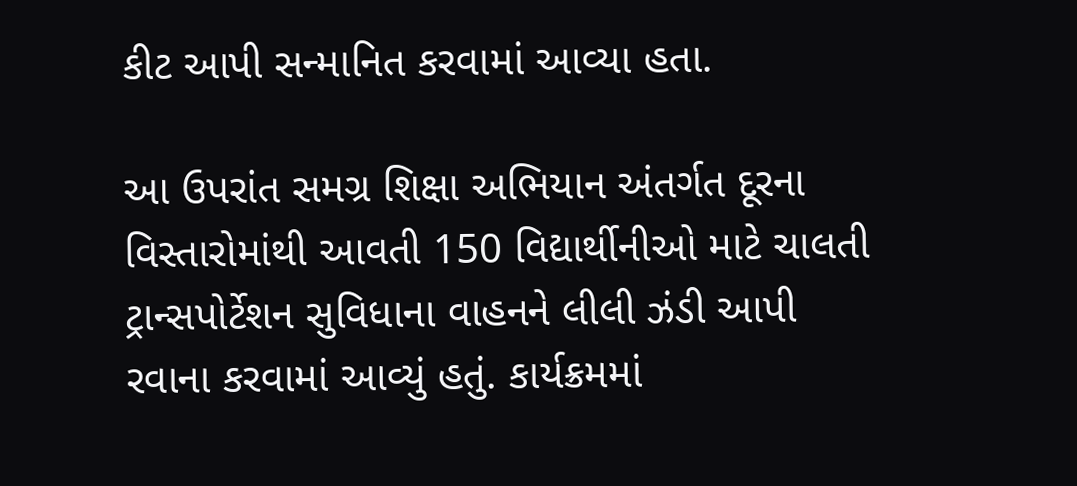કીટ આપી સન્માનિત કરવામાં આવ્યા હતા.

આ ઉપરાંત સમગ્ર શિક્ષા અભિયાન અંતર્ગત દૂરના વિસ્તારોમાંથી આવતી 150 વિદ્યાર્થીનીઓ માટે ચાલતી ટ્રાન્સપોર્ટેશન સુવિધાના વાહનને લીલી ઝંડી આપી રવાના કરવામાં આવ્યું હતું. કાર્યક્રમમાં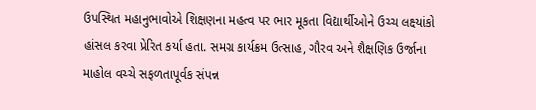ઉપસ્થિત મહાનુભાવોએ શિક્ષણના મહત્વ પર ભાર મૂકતા વિદ્યાર્થીઓને ઉચ્ચ લક્ષ્યાંકો હાંસલ કરવા પ્રેરિત કર્યા હતા. સમગ્ર કાર્યક્રમ ઉત્સાહ, ગૌરવ અને શૈક્ષણિક ઉર્જાના માહોલ વચ્ચે સફળતાપૂર્વક સંપન્ન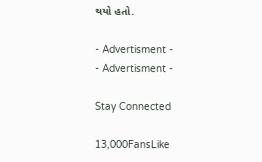થયો હતો.

- Advertisment -
- Advertisment -

Stay Connected

13,000FansLike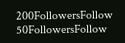200FollowersFollow
50FollowersFollow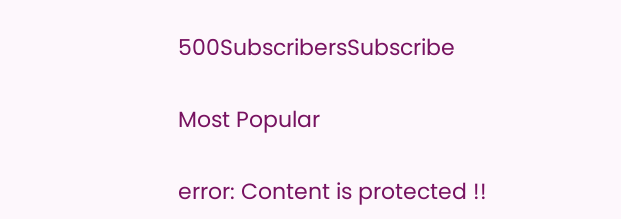500SubscribersSubscribe

Most Popular

error: Content is protected !!